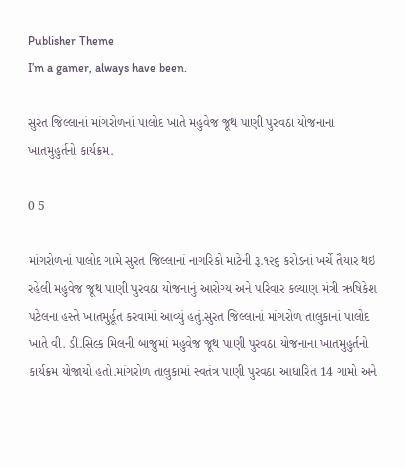Publisher Theme
I’m a gamer, always have been.

સુરત જિલ્લાનાં માંગરોળનાં પાલોદ ખાતે મહુવેજ જૂથ પાણી પુરવઠા યોજનાના ખાતમુહુર્તનો કાર્યક્રમ.

0 5

માંગરોળનાં પાલોદ ગામે સુરત જિલ્લાનાં નાગરિકો માટેની રૂ.૧૨૬ કરોડનાં ખર્ચે તૈયાર થઇ રહેલી મહુવેજ જૂથ પાણી પુરવઠા યોજનાનું આરોગ્ય અને પરિવાર કલ્યાણ મંત્રી ઋષિકેશ પટેલના હસ્તે ખાતમુર્હૂત કરવામાં આવ્યું હતું.સુરત જિલ્લાનાં માંગરોળ તાલુકાનાં પાલોદ ખાતે વી. ડી.સિલ્ક મિલની બાજુમાં મહુવેજ જૂથ પાણી પુરવઠા યોજનાના ખાતમુહુર્તનો કાર્યક્રમ યોજાયો હતો.માંગરોળ તાલુકામાં સ્વતંત્ર પાણી પુરવઠા આધારિત 14 ગામો અને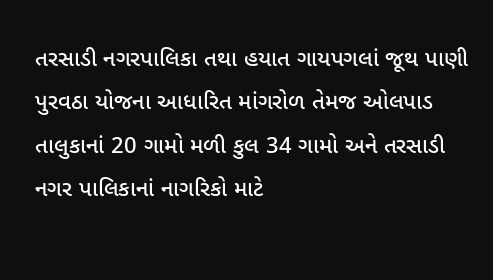તરસાડી નગરપાલિકા તથા હયાત ગાયપગલાં જૂથ પાણી પુરવઠા યોજના આધારિત માંગરોળ તેમજ ઓલપાડ તાલુકાનાં 20 ગામો મળી કુલ 34 ગામો અને તરસાડી નગર પાલિકાનાં નાગરિકો માટે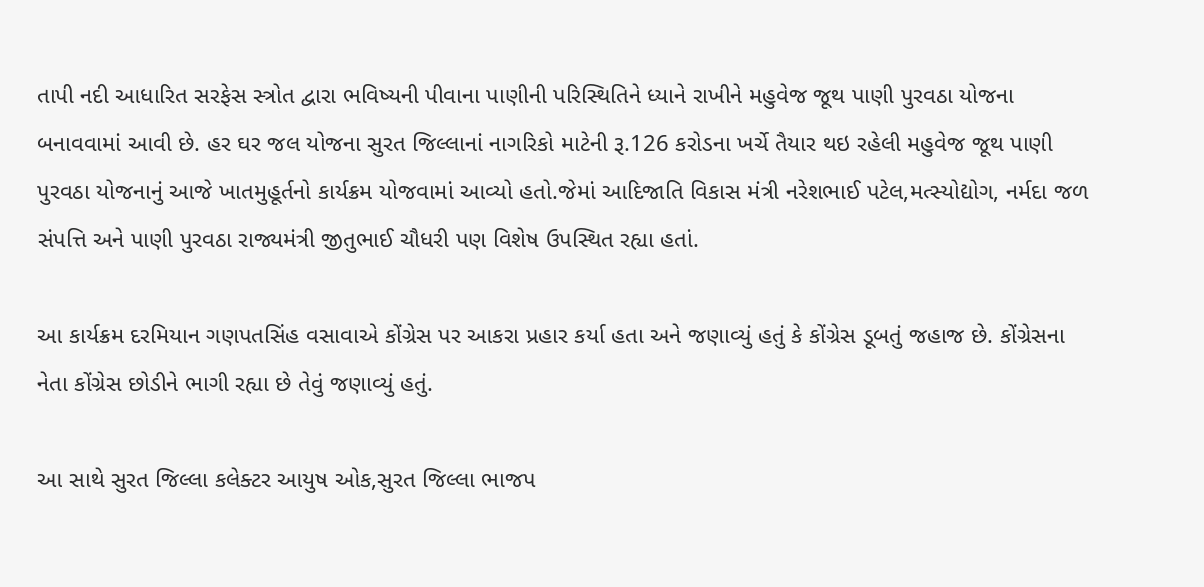તાપી નદી આધારિત સરફેસ સ્ત્રોત દ્વારા ભવિષ્યની પીવાના પાણીની પરિસ્થિતિને ધ્યાને રાખીને મહુવેજ જૂથ પાણી પુરવઠા યોજના બનાવવામાં આવી છે. હર ઘર જલ યોજના સુરત જિલ્લાનાં નાગરિકો માટેની રૂ.126 કરોડના ખર્ચે તૈયાર થઇ રહેલી મહુવેજ જૂથ પાણી પુરવઠા યોજનાનું આજે ખાતમુહૂર્તનો કાર્યક્રમ યોજવામાં આવ્યો હતો.જેમાં આદિજાતિ વિકાસ મંત્રી નરેશભાઈ પટેલ,મત્સ્યોદ્યોગ, નર્મદા જળ સંપત્તિ અને પાણી પુરવઠા રાજ્યમંત્રી જીતુભાઈ ચૌધરી પણ વિશેષ ઉપસ્થિત રહ્યા હતાં.

આ કાર્યક્રમ દરમિયાન ગણપતસિંહ વસાવાએ કોંગ્રેસ પર આકરા પ્રહાર કર્યા હતા અને જણાવ્યું હતું કે કોંગ્રેસ ડૂબતું જહાજ છે. કોંગ્રેસના નેતા કોંગ્રેસ છોડીને ભાગી રહ્યા છે તેવું જણાવ્યું હતું.

આ સાથે સુરત જિલ્લા કલેક્ટર આયુષ ઓક,સુરત જિલ્લા ભાજપ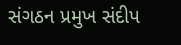સંગઠન પ્રમુખ સંદીપ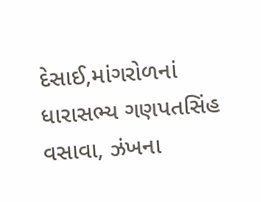દેસાઈ,માંગરોળનાં ધારાસભ્ય ગણપતસિંહ વસાવા, ઝંખના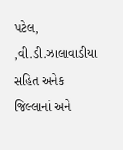પટેલ, ,વી.ડી.ઝાલાવાડીયા સહિત અનેક જિલ્લાનાં અને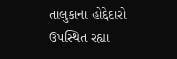તાલુકાના હોદ્દેદારો ઉપસ્થિત રહ્યા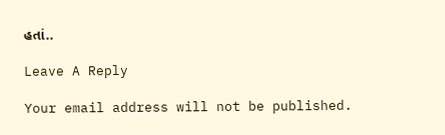હતાં..

Leave A Reply

Your email address will not be published.